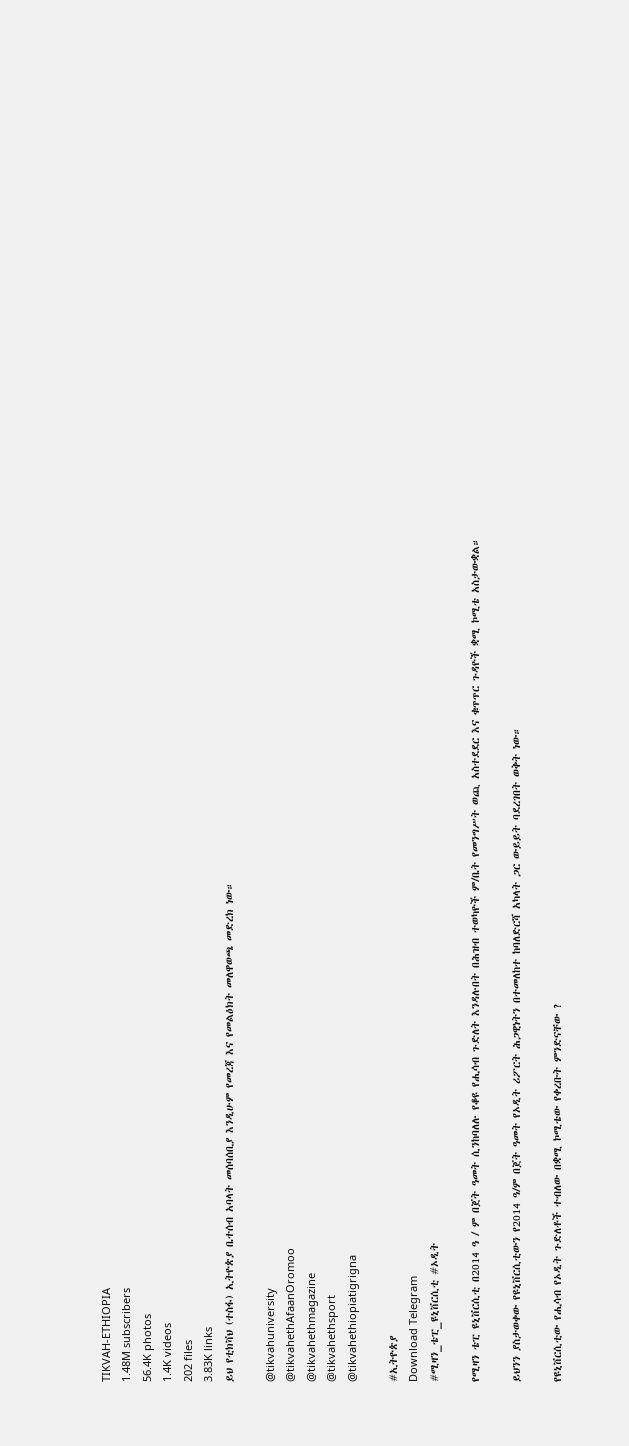TIKVAH-ETHIOPIA
1.48M subscribers
56.4K photos
1.4K videos
202 files
3.83K links
ይህ የቲክቫህ (ተስፋ) ኢትዮጵያ ቤተሰብ አባላት መሰባሰቢያ እንዲሁም የመረጃ እና የመልዕክት መለዋወጫ መድረክ ነው።

@tikvahuniversity
@tikvahethAfaanOromoo
@tikvahethmagazine
@tikvahethsport
@tikvahethiopiatigrigna

#ኢትዮጵያ
Download Telegram
#ሚዛን_ቴፒ_ዩኒቨርሲቲ #ኦዲት

የሚዛን ቴፒ ዩኒቨርሲቲ በ2014 ዓ / ም በጀት ዓመት ሲንከባለሉ የቆዩ የሒሳብ ጉድለት እንዳሉበት በሕዝብ ተወካዮች ም/ቤት የመንግሥት ወጪ አስተደደር እና ቁጥጥር ጉዳዮች ቋሚ ኮሚቴ አስታውቋል።

ይህንን ያስታወቀው የዩኒቨርሲቲውን የ2014 ዓ/ም በጀት ዓመት የኦዲት ሪፖርት ሕጋዊነትን በተመለከተ ከባለድርሻ አካላት ጋር ውይይት ባደረገበት ወቅት ነው።

የዩኒቨርሲቲው የሒሳብ የኦዲት ጉድለቶች ተብለው በቋሚ ኮሚቴው የቀረቡት ምንድናቸው ?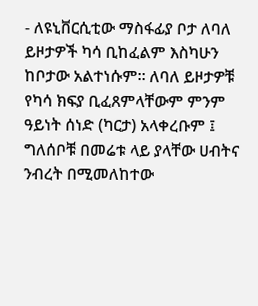- ለዩኒቨርሲቲው ማስፋፊያ ቦታ ለባለ ይዞታዎች ካሳ ቢከፈልም እስካሁን ከቦታው አልተነሱም። ለባለ ይዞታዎቹ የካሳ ክፍያ ቢፈጸምላቸውም ምንም ዓይነት ሰነድ (ካርታ) አላቀረቡም ፤ ግለሰቦቹ በመሬቱ ላይ ያላቸው ሀብትና ንብረት በሚመለከተው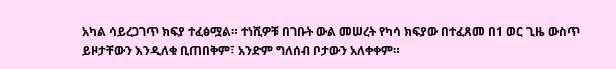አካል ሳይረጋገጥ ክፍያ ተፈፅሟል። ተነሺዎቹ በገቡት ውል መሠረት የካሳ ክፍያው በተፈጸመ በ1 ወር ጊዜ ውስጥ ይዞታቸውን እንዲለቁ ቢጠበቅም፣ አንድም ግለሰብ ቦታውን አለቀቀም።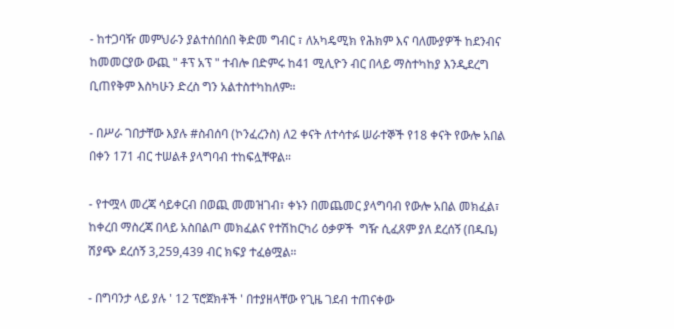- ከተጋባዥ መምህራን ያልተሰበሰበ ቅድመ ግብር ፣ ለአካዴሚክ የሕክም እና ባለሙያዎች ከደንብና ከመመርያው ውጪ " ቶፕ አፕ " ተብሎ በድምሩ ከ41 ሚሊዮን ብር በላይ ማስተካከያ እንዲደረግ ቢጠየቅም እስካሁን ድረስ ግን አልተስተካከለም።

- በሥራ ገበታቸው እያሉ #ስብሰባ (ኮንፈረንስ) ለ2 ቀናት ለተሳተፉ ሠራተኞች የ18 ቀናት የውሎ አበል በቀን 171 ብር ተሠልቶ ያላግባብ ተከፍሏቸዋል።

- የተሟላ መረጃ ሳይቀርብ በወጪ መመዝገብ፣ ቀኑን በመጨመር ያላግባብ የውሎ አበል መክፈል፣ ከቀረበ ማስረጃ በላይ አስበልጦ መክፈልና የተሽከርካሪ ዕቃዎች  ግዥ ሲፈጸም ያለ ደረሰኝ (በዱቤ) ሽያጭ ደረሰኝ 3,259,439 ብር ክፍያ ተፈፅሟል።

- በግባንታ ላይ ያሉ ' 12 ፕሮጀክቶች ' በተያዘላቸው የጊዜ ገደብ ተጠናቀው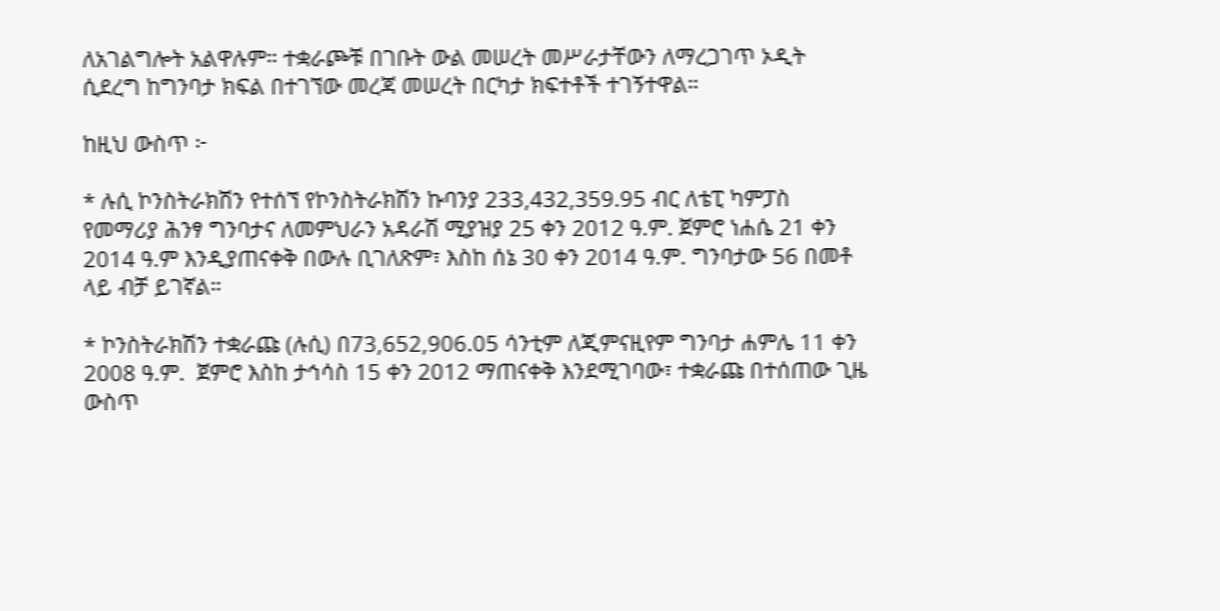ለአገልግሎት አልዋሉም። ተቋራጮቹ በገቡት ውል መሠረት መሥራታቸውን ለማረጋገጥ ኦዲት ሲደረግ ከግንባታ ክፍል በተገኘው መረጃ መሠረት በርካታ ክፍተቶች ተገኝተዋል።

ከዚህ ውስጥ ፦

* ሉሲ ኮንስትራክሽን የተሰኘ የኮንስትራክሽን ኩባንያ 233,432,359.95 ብር ለቴፒ ካምፓስ የመማሪያ ሕንፃ ግንባታና ለመምህራን አዳራሽ ሚያዝያ 25 ቀን 2012 ዓ.ም. ጀምሮ ነሐሴ 21 ቀን 2014 ዓ.ም እንዲያጠናቀቅ በውሉ ቢገለጽም፣ እስከ ሰኔ 30 ቀን 2014 ዓ.ም. ግንባታው 56 በመቶ ላይ ብቻ ይገኛል።

* ኮንስትራክሽን ተቋራጩ (ሉሲ) በ73,652,906.05 ሳንቲም ለጂምናዚየም ግንባታ ሐምሌ 11 ቀን 2008 ዓ.ም.  ጀምሮ እስከ ታኅሳስ 15 ቀን 2012 ማጠናቀቅ እንደሚገባው፣ ተቋራጩ በተሰጠው ጊዜ ውስጥ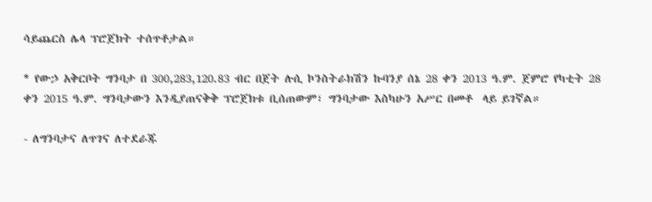ሳይጨርስ ሌላ ፕሮጀክት ተሰጥቶታል።

* የውኃ አቅርቦት ግንባታ በ 300,283,120.83 ብር በጀት ሉሲ ኮንስትራክሽን ኩባንያ ሰኔ 28 ቀን 2013 ዓ.ም. ጀምሮ የካቲት 28 ቀን 2015 ዓ.ም. ግንባታውን እንዲያጠናቅቅ ፕሮጀክቱ ቢሰጠውም፣ ግንባታው እስካሁን አሥር በመቶ  ላይ ይገኛል።

- ለግንባታና ለጥገና ለተደራጁ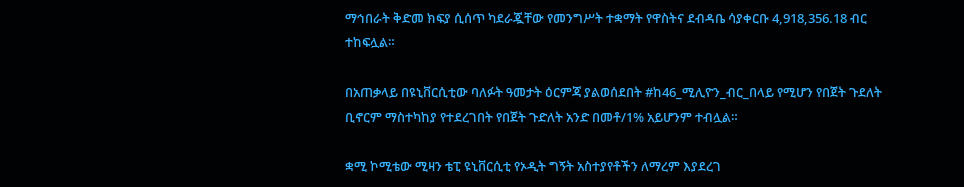ማኅበራት ቅድመ ክፍያ ሲሰጥ ካደራጇቸው የመንግሥት ተቋማት የዋስትና ደብዳቤ ሳያቀርቡ 4,918,356.18 ብር ተከፍሏል።

በአጠቃላይ በዩኒቨርሲቲው ባለፉት ዓመታት ዕርምጃ ያልወሰደበት #ከ46_ሚሊዮን_ብር_በላይ የሚሆን የበጀት ጉደለት ቢኖርም ማስተካከያ የተደረገበት የበጀት ጉድለት አንድ በመቶ/1% አይሆንም ተብሏል።

ቋሚ ኮሚቴው ሚዛን ቴፒ ዩኒቨርሲቲ የኦዲት ግኝት አስተያየቶችን ለማረም እያደረገ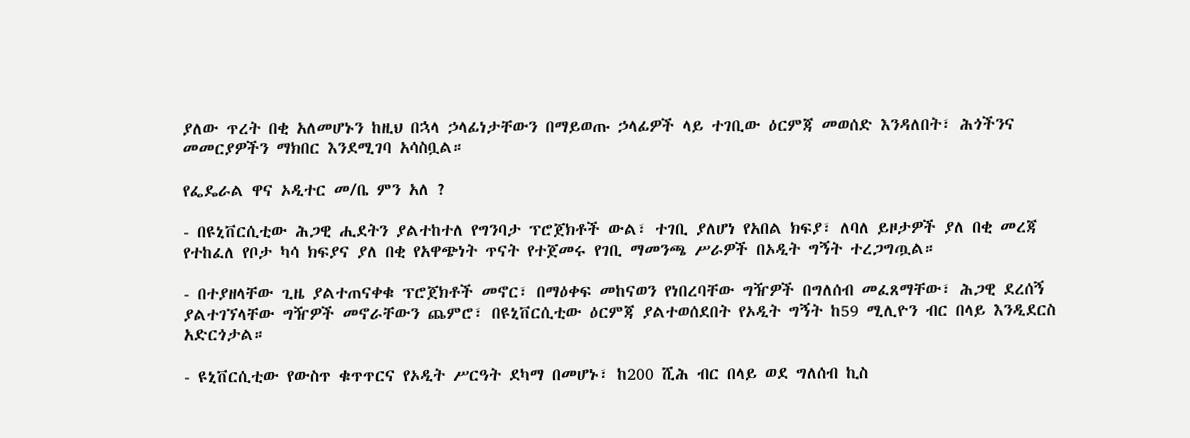ያለው ጥረት በቂ አለመሆኑን ከዚህ በኋላ ኃላፊነታቸውን በማይወጡ ኃላፊዎች ላይ ተገቢው ዕርምጃ መወሰድ እንዳለበት፣ ሕጎችንና መመርያዎችን ማክበር እንደሚገባ አሳስቧል።

የፌዴራል ዋና ኦዲተር መ/ቤ ምን አለ ?

- በዩኒቨርሲቲው ሕጋዊ ሒደትን ያልተከተለ የግንባታ ፕሮጀክቶች ውል፣ ተገቢ ያለሆነ የአበል ክፍያ፣ ለባለ ይዞታዎች ያለ በቂ መረጃ የተከፈለ የቦታ ካሳ ክፍያና ያለ በቂ የአዋጭነት ጥናት የተጀመሩ የገቢ ማመንጫ ሥራዎች በኦዲት ግኝት ተረጋግጧል።

- በተያዘላቸው ጊዜ ያልተጠናቀቁ ፕሮጀክቶች መኖር፣ በማዕቀፍ መከናወን የነበረባቸው ግዥዎች በግለሰብ መፈጸማቸው፣ ሕጋዊ ደረሰኝ ያልተገኘላቸው ግዥዎች መኖራቸውን ጨምሮ፣ በዩኒቨርሲቲው ዕርምጃ ያልተወሰደበት የኦዲት ግኝት ከ59 ሚሊዮን ብር በላይ እንዲደርስ አድርጎታል።

- ዩኒቨርሲቲው የውስጥ ቁጥጥርና የኦዲት ሥርዓት ደካማ በመሆኑ፣ ከ200 ሺሕ ብር በላይ ወደ ግለሰብ ኪስ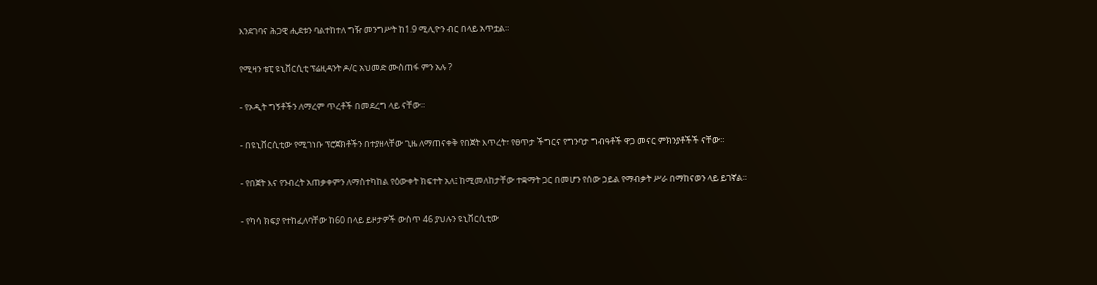እንደገባና ሕጋዊ ሒደቱን ባልተከተለ ግዥ መንግሥት ከ1.9 ሚሊዮን ብር በላይ አጥቷል።

የሚዛን ቴፒ ዩኒቨርሲቲ ፕሬዚዳንት ዶ/ር አህመድ ሙስጠፋ ምን አሉ ?

- የኦዲት ግኝቶችን ለማረም ጥረቶች በመደረግ ላይ ናቸው።

- በዩኒቨርሲቲው የሚገነቡ ፕሮጀክቶችን በተያዘላቸው ጊዜ ለማጠናቀቅ የበጀት እጥረት፣ የፀጥታ ችግርና የግንባታ ግብዓቶች ዋጋ መናር ምክንያቶችች ናቸው።

- የበጀት እና የንብረት አጠቃቀምን ለማስተካከል የዕውቀት ክፍተት አለ፤ ከሚመለከታቸው ተቋማት ጋር በመሆን የሰው ኃይል የማብቃት ሥራ በማከናወን ላይ ይገኛል።

- የካሳ ክፍያ የተከፈለባቸው ከ60 በላይ ይዞታዎች ውስጥ 46 ያህሉን ዩኒቨርሲቲው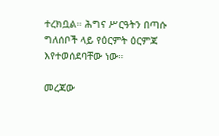ተረክቧል። ሕግና ሥርዓትን በጣሱ ግለሰቦች ላይ የዕርምት ዕርምጃ እየተወሰደባቸው ነው።

መረጃው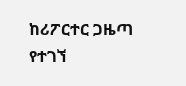ከሪፖርተር ጋዜጣ የተገኘ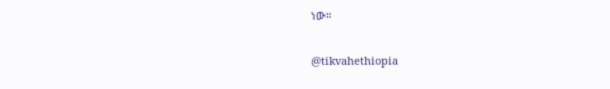ነው።

@tikvahethiopia